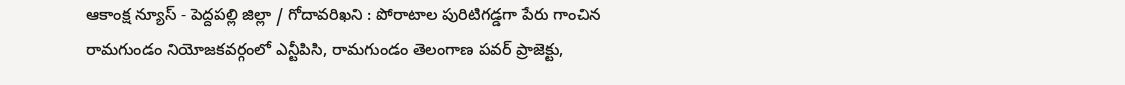ఆకాంక్ష న్యూస్ - పెద్దపల్లి జిల్లా / గోదావరిఖని : పోరాటాల పురిటిగడ్డగా పేరు గాంచిన రామగుండం నియోజకవర్గంలో ఎన్టీపిసి, రామగుండం తెలంగాణ పవర్ ప్రాజెక్టు,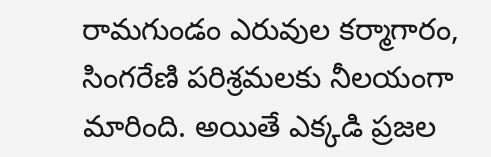రామగుండం ఎరువుల కర్మాగారం, సింగరేణి పరిశ్రమలకు నీలయంగా మారింది. అయితే ఎక్కడి ప్రజల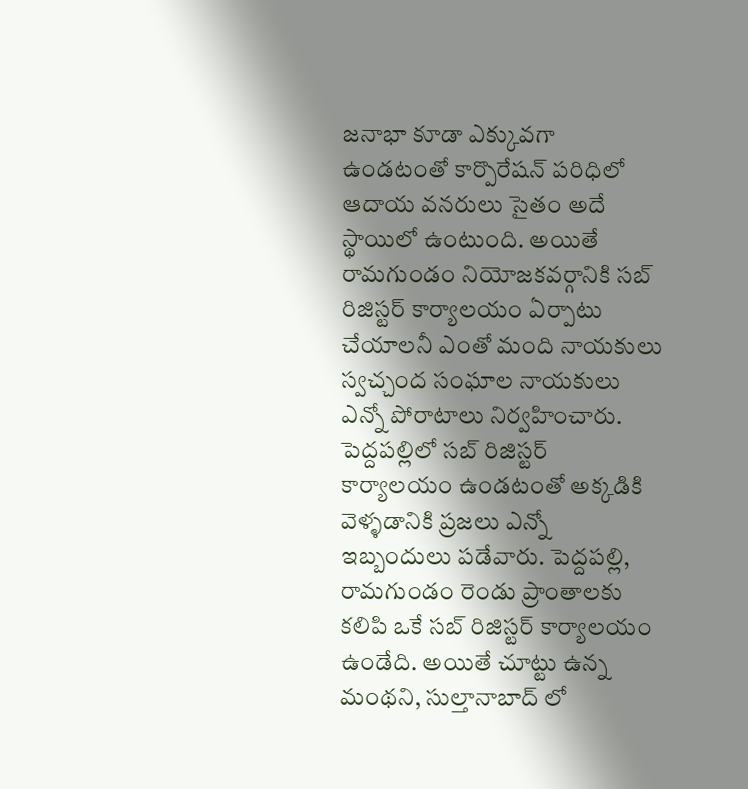జనాభా కూడా ఎక్కువగా ఉండటంతో కార్పొరేషన్ పరిధిలో ఆదాయ వనరులు సైతం అదే స్థాయిలో ఉంటుంది. అయితే రామగుండం నియోజకవర్గానికి సబ్ రిజిస్టర్ కార్యాలయం ఏర్పాటు చేయాలనీ ఎంతో మంది నాయకులు స్వచ్చంద సంఘాల నాయకులు ఎన్నో పోరాటాలు నిర్వహించారు. పెద్దపల్లిలో సబ్ రిజిస్టర్ కార్యాలయం ఉండటంతో అక్కడికి వెళ్ళడానికి ప్రజలు ఎన్నో ఇబ్బందులు పడేవారు. పెద్దపల్లి, రామగుండం రెండు ప్రాంతాలకు కలిపి ఒకే సబ్ రిజిస్టర్ కార్యాలయం ఉండేది. అయితే చూట్టు ఉన్న మంథని, సుల్తానాబాద్ లో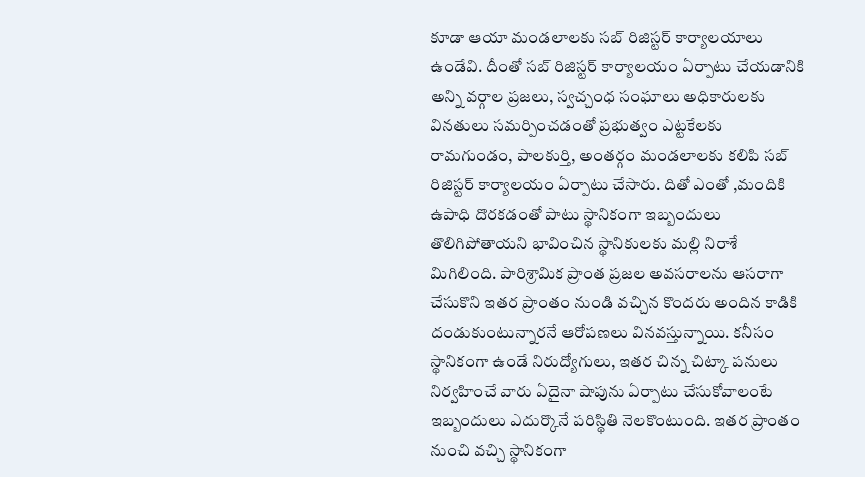కూడా ఆయా మండలాలకు సబ్ రిజిస్టర్ కార్యాలయాలు ఉండేవి. దీంతో సబ్ రిజిస్టర్ కార్యాలయం ఏర్పాటు చేయడానికి అన్ని వర్గాల ప్రజలు, స్వచ్చంధ సంఘాలు అధికారులకు వినతులు సమర్పించడంతో ప్రభుత్వం ఎట్టకేలకు రామగుండం, పాలకుర్తి, అంతర్గం మండలాలకు కలిపి సబ్ రిజిస్టర్ కార్యాలయం ఏర్పాటు చేసారు. దితో ఎంతో ,మందికి ఉపాధి దొరకడంతో పాటు స్థానికంగా ఇబ్బందులు తొలిగిపోతాయని భావించిన స్థానికులకు మల్లి నిరాశే మిగిలింది. పారిశ్రామిక ప్రాంత ప్రజల అవసరాలను ఆసరాగా చేసుకొని ఇతర ప్రాంతం నుండి వచ్చిన కొందరు అందిన కాడికి దండుకుంటున్నారనే ఆరోపణలు వినవస్తున్నాయి. కనీసం స్థానికంగా ఉండే నిరుద్యోగులు, ఇతర చిన్న చిట్కా పనులు నిర్వహించే వారు ఏదైనా షాపును ఏర్పాటు చేసుకోవాలంటే ఇబ్బందులు ఎదుర్కొనే పరిస్థితి నెలకొంటుంది. ఇతర ప్రాంతం నుంచి వచ్చి స్థానికంగా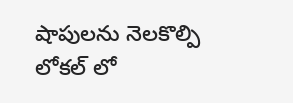షాపులను నెలకొల్పి లోకల్ లో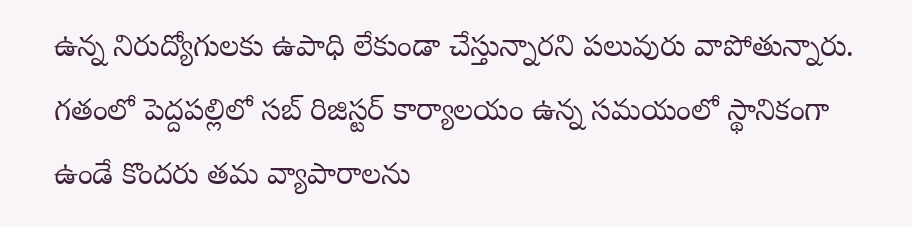ఉన్న నిరుద్యోగులకు ఉపాధి లేకుండా చేస్తున్నారని పలువురు వాపోతున్నారు. గతంలో పెద్దపల్లిలో సబ్ రిజిస్టర్ కార్యాలయం ఉన్న సమయంలో స్థానికంగా ఉండే కొందరు తమ వ్యాపారాలను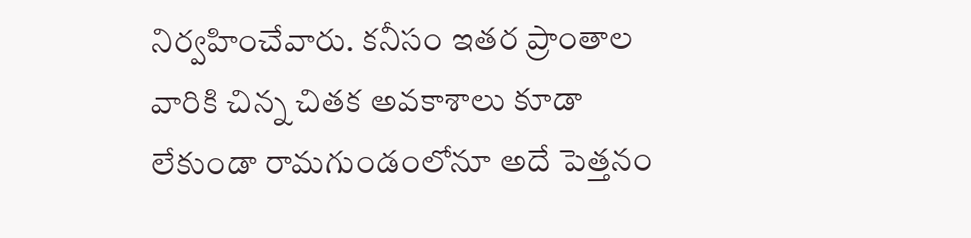నిర్వహించేవారు. కనీసం ఇతర ప్రాంతాల వారికి చిన్న చితక అవకాశాలు కూడా లేకుండా రామగుండంలోనూ అదే పెత్తనం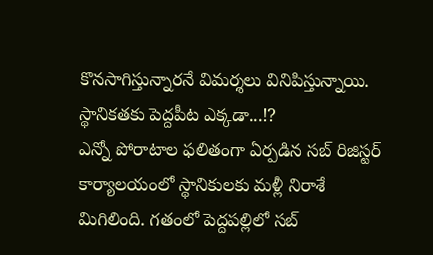కొనసాగిస్తున్నారనే విమర్శలు వినిపిస్తున్నాయి.
స్థానికతకు పెద్దపీట ఎక్కడా...⁉
ఎన్నో పోరాటాల ఫలితంగా ఏర్పడిన సబ్ రిజిస్టర్ కార్యాలయంలో స్థానికులకు మళ్లీ నిరాశే మిగిలింది. గతంలో పెద్దపల్లిలో సబ్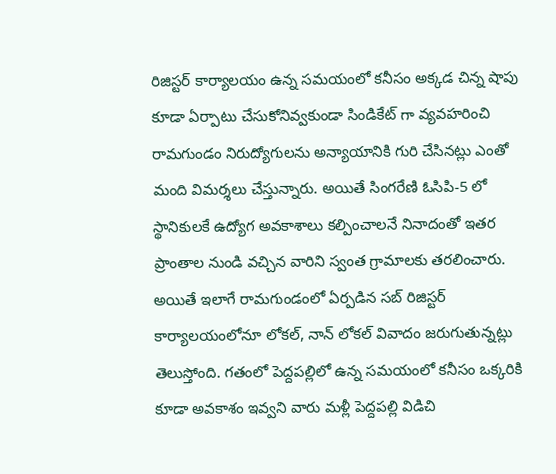రిజిస్టర్ కార్యాలయం ఉన్న సమయంలో కనీసం అక్కడ చిన్న షాపు కూడా ఏర్పాటు చేసుకోనివ్వకుండా సిండికేట్ గా వ్యవహరించి రామగుండం నిరుద్యోగులను అన్యాయానికి గురి చేసినట్లు ఎంతో మంది విమర్శలు చేస్తున్నారు. అయితే సింగరేణి ఓసిపి-5 లో స్థానికులకే ఉద్యోగ అవకాశాలు కల్పించాలనే నినాదంతో ఇతర ప్రాంతాల నుండి వచ్చిన వారిని స్వంత గ్రామాలకు తరలించారు. అయితే ఇలాగే రామగుండంలో ఏర్పడిన సబ్ రిజిస్టర్ కార్యాలయంలోనూ లోకల్, నాన్ లోకల్ వివాదం జరుగుతున్నట్లు తెలుస్తోంది. గతంలో పెద్దపల్లిలో ఉన్న సమయంలో కనీసం ఒక్కరికి కూడా అవకాశం ఇవ్వని వారు మళ్లీ పెద్దపల్లి విడిచి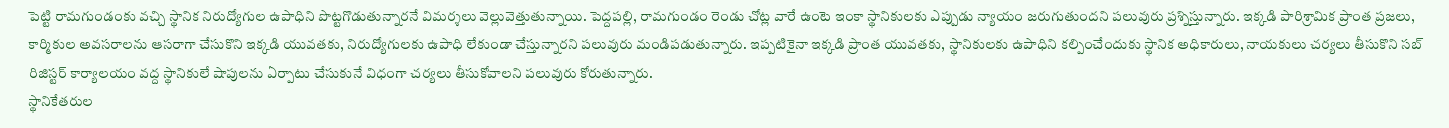పెట్టి రామగుండంకు వచ్చి స్థానిక నిరుద్యోగుల ఉపాధిని పొట్టగొడుతున్నారనే విమర్శలు వెల్లువెత్తుతున్నాయి. పెద్దపల్లి, రామగుండం రెండు చోట్ల వారే ఉంటె ఇంకా స్థానికులకు ఎప్పుడు న్యాయం జరుగుతుందని పలువురు ప్రశ్నిస్తున్నారు. ఇక్కడి పారిశ్రామిక ప్రాంత ప్రజలు, కార్మికుల అవసరాలను ఆసరాగా చేసుకొని ఇక్కడి యువతకు, నిరుద్యోగులకు ఉపాధి లేకుండా చేస్తున్నారని పలువురు మండిపడుతున్నారు. ఇప్పటికైనా ఇక్కడి ప్రాంత యువతకు, స్థానికులకు ఉపాధిని కల్పించేందుకు స్థానిక అధికారులు, నాయకులు చర్యలు తీసుకొని సబ్ రిజిస్టర్ కార్యాలయం వద్ద స్థానికులే షాపులను ఏర్పాటు చేసుకునే విధంగా చర్యలు తీసుకోవాలని పలువురు కోరుతున్నారు.
స్థానికేతరుల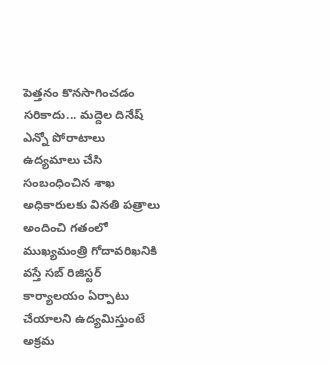పెత్తనం కొనసాగించడం సరికాదు... మద్దెల దినేష్
ఎన్నో పోరాటాలు ఉద్యమాలు చేసి సంబంధించిన శాఖ అధికారులకు వినతి పత్రాలు అందించి గతంలో ముఖ్యమంత్రి గోదావరిఖనికి వస్తే సబ్ రిజిస్టర్ కార్యాలయం ఏర్పాటు చేయాలని ఉద్యమిస్తుంటే అక్రమ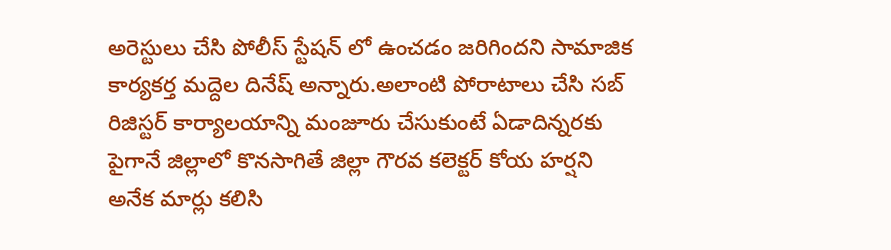అరెస్టులు చేసి పోలీస్ స్టేషన్ లో ఉంచడం జరిగిందని సామాజిక కార్యకర్త మద్దెల దినేష్ అన్నారు.అలాంటి పోరాటాలు చేసి సబ్ రిజిస్టర్ కార్యాలయాన్ని మంజూరు చేసుకుంటే ఏడాదిన్నరకు పైగానే జిల్లాలో కొనసాగితే జిల్లా గౌరవ కలెక్టర్ కోయ హర్షని అనేక మార్లు కలిసి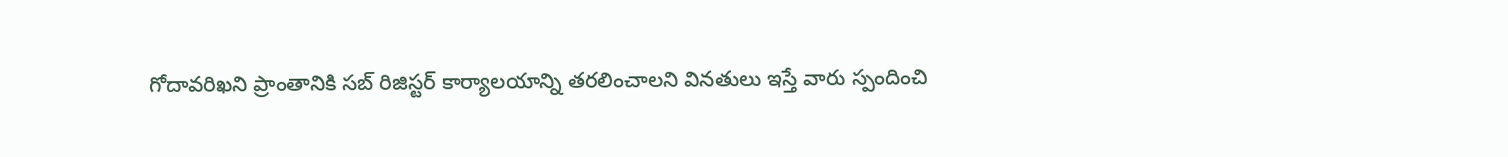గోదావరిఖని ప్రాంతానికి సబ్ రిజిస్టర్ కార్యాలయాన్ని తరలించాలని వినతులు ఇస్తే వారు స్పందించి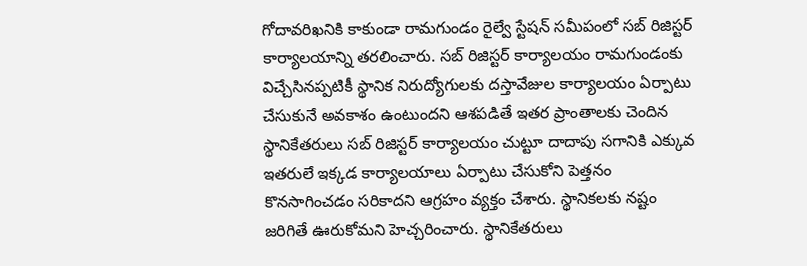గోదావరిఖనికి కాకుండా రామగుండం రైల్వే స్టేషన్ సమీపంలో సబ్ రిజిస్టర్ కార్యాలయాన్ని తరలించారు. సబ్ రిజిస్టర్ కార్యాలయం రామగుండంకు విచ్చేసినప్పటికీ స్థానిక నిరుద్యోగులకు దస్తావేజుల కార్యాలయం ఏర్పాటు చేసుకునే అవకాశం ఉంటుందని ఆశపడితే ఇతర ప్రాంతాలకు చెందిన స్థానికేతరులు సబ్ రిజిస్టర్ కార్యాలయం చుట్టూ దాదాపు సగానికి ఎక్కువ ఇతరులే ఇక్కడ కార్యాలయాలు ఏర్పాటు చేసుకోని పెత్తనం కొనసాగించడం సరికాదని ఆగ్రహం వ్యక్తం చేశారు. స్థానికలకు నష్టం జరిగితే ఊరుకోమని హెచ్చరించారు. స్థానికేతరులు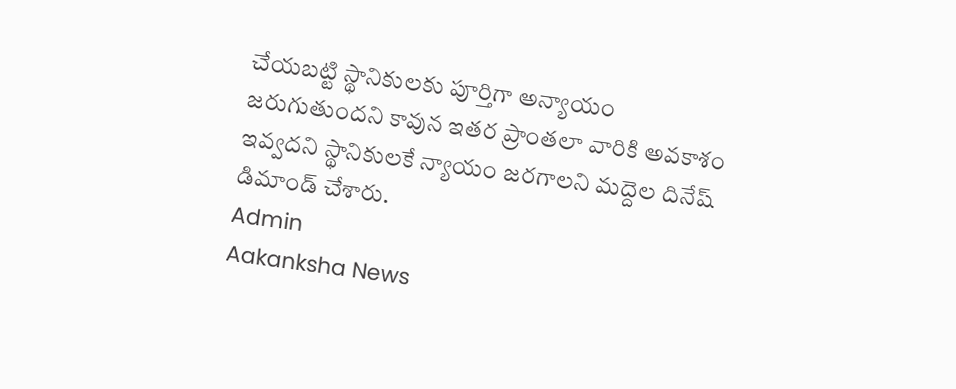చేయబట్టి స్థానికులకు పూర్తిగా అన్యాయం జరుగుతుందని కావున ఇతర ప్రాంతలా వారికి అవకాశం ఇవ్వదని స్థానికులకే న్యాయం జరగాలని మద్దెల దినేష్ డిమాండ్ చేశారు.
Admin
Aakanksha News